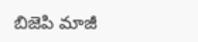బిజెపి మాజీ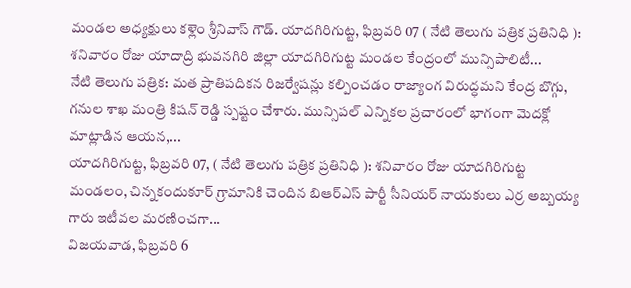మండల అధ్యక్షులు కళ్లెం శ్రీనివాస్ గౌడ్. యాదగిరిగుట్ట, ఫిబ్రవరి 07 ( నేటి తెలుగు పత్రిక ప్రతినిధి ): శనివారం రోజు యాదాద్రి భువనగిరి జిల్లా యాదగిరిగుట్ట మండల కేంద్రంలో మున్సిపాలిటీ...
నేటి తెలుగు పత్రిక: మత ప్రాతిపదికన రిజర్వేషన్లు కల్పించడం రాజ్యాంగ విరుద్ధమని కేంద్ర బొగ్గు, గనుల శాఖ మంత్రి కిషన్ రెడ్డి స్పష్టం చేశారు. మున్సిపల్ ఎన్నికల ప్రచారంలో భాగంగా మెదక్లో మాట్లాడిన ఆయన,...
యాదగిరిగుట్ట, ఫిబ్రవరి 07, ( నేటి తెలుగు పత్రిక ప్రతినిధి ): శనివారం రోజు యాదగిరిగుట్ట మండలం, చిన్నకందుకూర్ గ్రామానికి చెందిన బిఆర్ఎస్ పార్టీ సీనియర్ నాయకులు ఎర్ర అబ్బయ్య గారు ఇటీవల మరణించగా...
విజయవాడ, ఫిబ్రవరి 6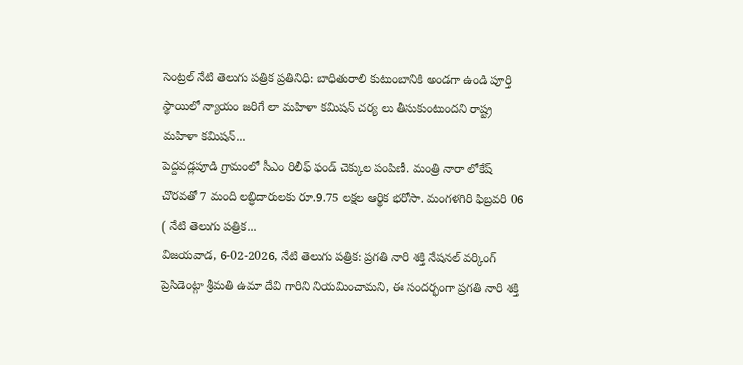సెంట్రల్ నేటి తెలుగు పత్రిక ప్రతినిధి: బాధితురాలి కుటుంబానికి అండగా ఉండి పూర్తి స్థాయిలో న్యాయం జరిగే లా మహిళా కమిషన్ చర్య లు తీసుకుంటుందని రాష్ట్ర మహిళా కమిషన్...
పెద్దవడ్లపూడి గ్రామంలో సీఎం రిలీఫ్ ఫండ్ చెక్కుల పంపిణీ. మంత్రి నారా లోకేష్ చొరవతో 7 మంది లబ్ధిదారులకు రూ.9.75 లక్షల ఆర్థిక భరోసా. మంగళగిరి ఫిబ్రవరి 06 ( నేటి తెలుగు పత్రిక...
విజయవాడ, 6-02-2026, నేటి తెలుగు పత్రిక: ప్రగతి నారి శక్తి నేషనల్ వర్కింగ్ ప్రెసిడెంట్గా శ్రీమతి ఉమా దేవి గారిని నియమించామని, ఈ సందర్భంగా ప్రగతి నారి శక్తి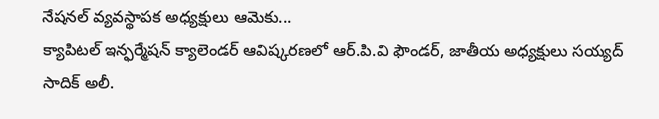నేషనల్ వ్యవస్థాపక అధ్యక్షులు ఆమెకు...
క్యాపిటల్ ఇన్ఫర్మేషన్ క్యాలెండర్ ఆవిష్కరణలో ఆర్.పి.వి ఫౌండర్, జాతీయ అధ్యక్షులు సయ్యద్ సాదిక్ అలీ.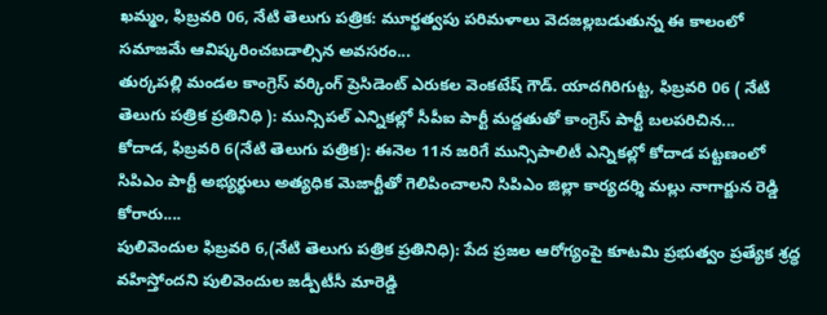ఖమ్మం, ఫిబ్రవరి 06, నేటి తెలుగు పత్రిక: మూర్ఖత్వపు పరిమళాలు వెదజల్లబడుతున్న ఈ కాలంలో సమాజమే ఆవిష్కరించబడాల్సిన అవసరం...
తుర్కపల్లి మండల కాంగ్రెస్ వర్కింగ్ ప్రెసిడెంట్ ఎరుకల వెంకటేష్ గౌడ్. యాదగిరిగుట్ట, ఫిబ్రవరి 06 ( నేటి తెలుగు పత్రిక ప్రతినిధి ): మున్సిపల్ ఎన్నికల్లో సీపీఐ పార్టీ మద్దతుతో కాంగ్రెస్ పార్టీ బలపరిచిన...
కోదాడ, ఫిబ్రవరి 6(నేటి తెలుగు పత్రిక): ఈనెల 11న జరిగే మున్సిపాలిటీ ఎన్నికల్లో కోదాడ పట్టణంలో సిపిఎం పార్టీ అభ్యర్థులు అత్యధిక మెజార్టీతో గెలిపించాలని సిపిఎం జిల్లా కార్యదర్శి మల్లు నాగార్జున రెడ్డి కోరారు....
పులివెందుల ఫిబ్రవరి 6,(నేటి తెలుగు పత్రిక ప్రతినిధి): పేద ప్రజల ఆరోగ్యంపై కూటమి ప్రభుత్వం ప్రత్యేక శ్రద్ధ వహిస్తోందని పులివెందుల జడ్పీటీసీ మారెడ్డి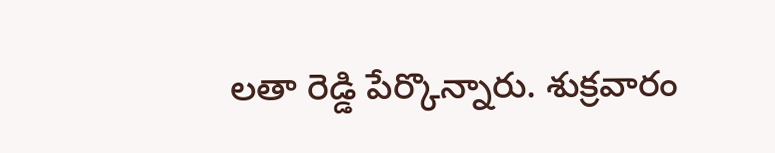లతా రెడ్డి పేర్కొన్నారు. శుక్రవారం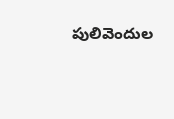పులివెందుల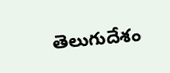తెలుగుదేశం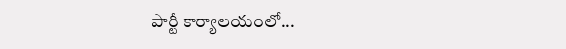పార్టీ కార్యాలయంలో...